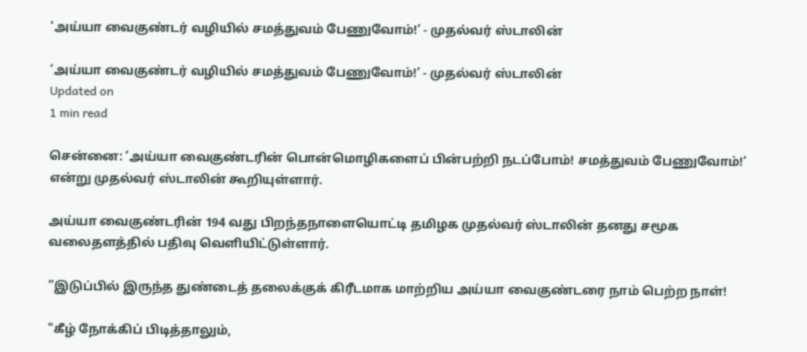‘அய்யா வைகுண்டர் வழியில் சமத்துவம் பேணுவோம்!’ - முதல்வர் ஸ்டாலின்

‘அய்யா வைகுண்டர் வழியில் சமத்துவம் பேணுவோம்!’ - முதல்வர் ஸ்டாலின்
Updated on
1 min read

சென்னை: ‘அய்யா வைகுண்டரின் பொன்மொழிகளைப் பின்பற்றி நடப்போம்! சமத்துவம் பேணுவோம்!’ என்று முதல்வர் ஸ்டாலின் கூறியுள்ளார்.

அய்யா வைகுண்டரின் 194 வது பிறந்தநாளையொட்டி தமிழக முதல்வர் ஸ்டாலின் தனது சமூக வலைதளத்தில் பதிவு வெளியிட்டுள்ளார்.

”இடுப்பில் இருந்த துண்டைத் தலைக்குக் கிரீடமாக மாற்றிய அய்யா வைகுண்டரை நாம் பெற்ற நாள்!

"கீழ் நோக்கிப் பிடித்தாலும்,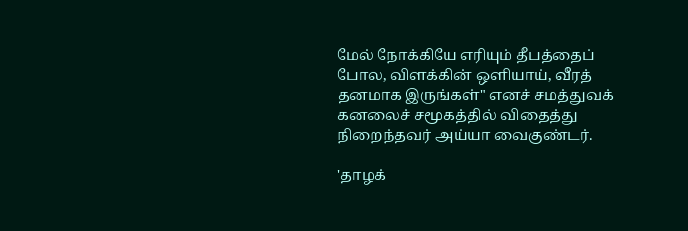மேல் நோக்கியே எரியும் தீபத்தைப் போல, விளக்கின் ஒளியாய், வீரத் தனமாக இருங்கள்" எனச் சமத்துவக் கனலைச் சமூகத்தில் விதைத்து நிறைந்தவர் அய்யா வைகுண்டர்.

'தாழக்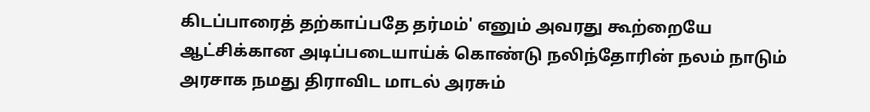கிடப்பாரைத் தற்காப்பதே தர்மம்' எனும் அவரது கூற்றையே ஆட்சிக்கான அடிப்படையாய்க் கொண்டு நலிந்தோரின் நலம் நாடும் அரசாக நமது திராவிட மாடல் அரசும்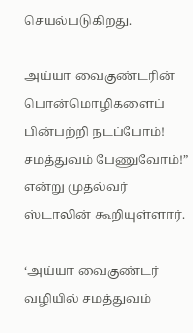செயல்படுகிறது.

அய்யா வைகுண்டரின் பொன்மொழிகளைப் பின்பற்றி நடப்போம்! சமத்துவம் பேணுவோம்!” என்று முதல்வர் ஸ்டாலின் கூறியுள்ளார்.

‘அய்யா வைகுண்டர் வழியில் சமத்துவம்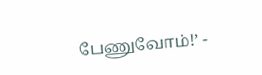பேணுவோம்!’ -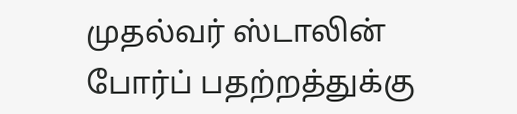முதல்வர் ஸ்டாலின்
போர்ப் பதற்றத்துக்கு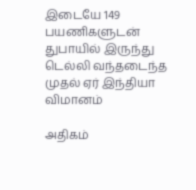இடையே 149 பயணிகளுடன் துபாயில் இருந்து டெல்லி வந்தடைந்த முதல் ஏர் இந்தியா விமானம்

அதிகம்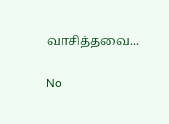வாசித்தவை...

No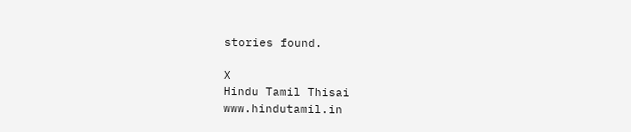stories found.

X
Hindu Tamil Thisai
www.hindutamil.in